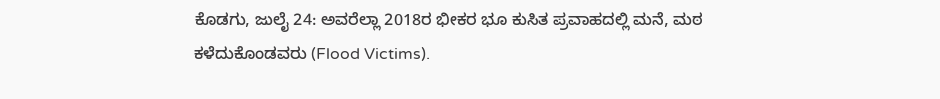ಕೊಡಗು, ಜುಲೈ 24: ಅವರೆಲ್ಲಾ 2018ರ ಭೀಕರ ಭೂ ಕುಸಿತ ಪ್ರವಾಹದಲ್ಲಿ ಮನೆ, ಮಠ ಕಳೆದುಕೊಂಡವರು (Flood Victims).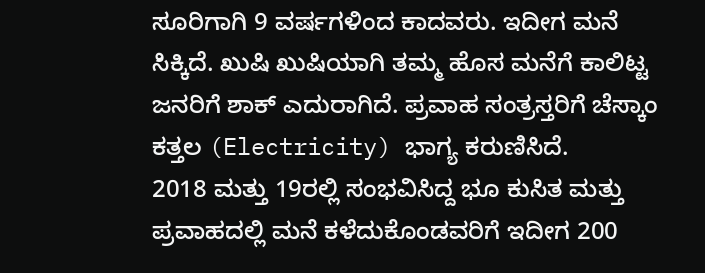ಸೂರಿಗಾಗಿ 9 ವರ್ಷಗಳಿಂದ ಕಾದವರು. ಇದೀಗ ಮನೆ ಸಿಕ್ಕಿದೆ. ಖುಷಿ ಖುಷಿಯಾಗಿ ತಮ್ಮ ಹೊಸ ಮನೆಗೆ ಕಾಲಿಟ್ಟ ಜನರಿಗೆ ಶಾಕ್ ಎದುರಾಗಿದೆ. ಪ್ರವಾಹ ಸಂತ್ರಸ್ತರಿಗೆ ಚೆಸ್ಕಾಂ ಕತ್ತಲ (Electricity) ಭಾಗ್ಯ ಕರುಣಿಸಿದೆ.
2018 ಮತ್ತು 19ರಲ್ಲಿ ಸಂಭವಿಸಿದ್ದ ಭೂ ಕುಸಿತ ಮತ್ತು ಪ್ರವಾಹದಲ್ಲಿ ಮನೆ ಕಳೆದುಕೊಂಡವರಿಗೆ ಇದೀಗ 200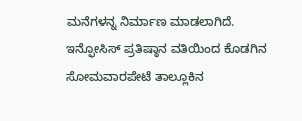ಮನೆಗಳನ್ನ ನಿರ್ಮಾಣ ಮಾಡಲಾಗಿದೆ. ಇನ್ಫೋಸಿಸ್ ಪ್ರತಿಷ್ಠಾನ ವತಿಯಿಂದ ಕೊಡಗಿನ ಸೋಮವಾರಪೇಟೆ ತಾಲ್ಲೂಕಿನ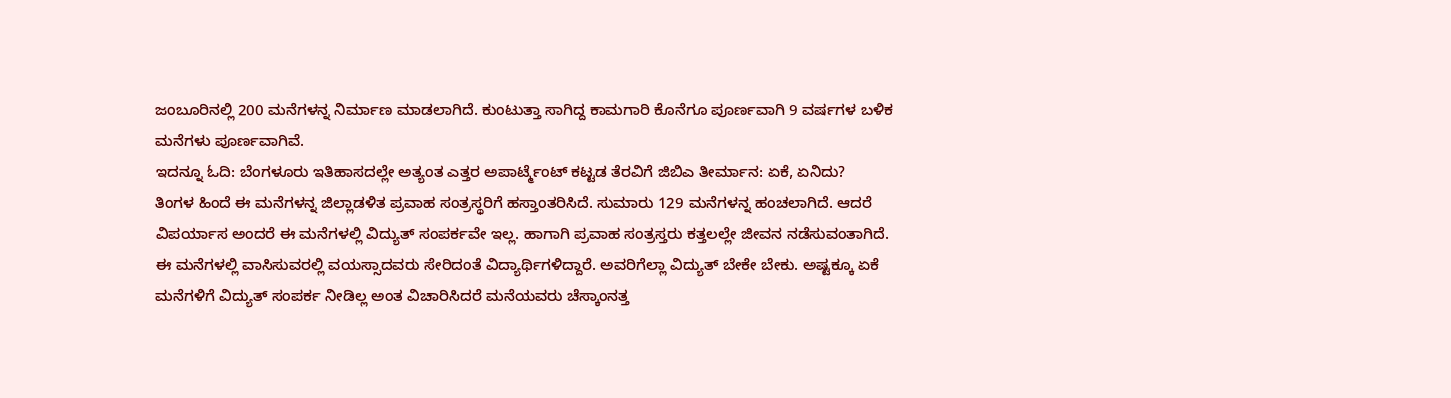ಜಂಬೂರಿನಲ್ಲಿ 200 ಮನೆಗಳನ್ನ ನಿರ್ಮಾಣ ಮಾಡಲಾಗಿದೆ. ಕುಂಟುತ್ತಾ ಸಾಗಿದ್ದ ಕಾಮಗಾರಿ ಕೊನೆಗೂ ಪೂರ್ಣವಾಗಿ 9 ವರ್ಷಗಳ ಬಳಿಕ ಮನೆಗಳು ಪೂರ್ಣವಾಗಿವೆ.
ಇದನ್ನೂ ಓದಿ: ಬೆಂಗಳೂರು ಇತಿಹಾಸದಲ್ಲೇ ಅತ್ಯಂತ ಎತ್ತರ ಅಪಾರ್ಟ್ಮೆಂಟ್ ಕಟ್ಟಡ ತೆರವಿಗೆ ಜಿಬಿಎ ತೀರ್ಮಾನ: ಏಕೆ, ಏನಿದು?
ತಿಂಗಳ ಹಿಂದೆ ಈ ಮನೆಗಳನ್ನ ಜಿಲ್ಲಾಡಳಿತ ಪ್ರವಾಹ ಸಂತ್ರಸ್ಥರಿಗೆ ಹಸ್ತಾಂತರಿಸಿದೆ. ಸುಮಾರು 129 ಮನೆಗಳನ್ನ ಹಂಚಲಾಗಿದೆ. ಆದರೆ ವಿಪರ್ಯಾಸ ಅಂದರೆ ಈ ಮನೆಗಳಲ್ಲಿ ವಿದ್ಯುತ್ ಸಂಪರ್ಕವೇ ಇಲ್ಲ. ಹಾಗಾಗಿ ಪ್ರವಾಹ ಸಂತ್ರಸ್ತರು ಕತ್ತಲಲ್ಲೇ ಜೀವನ ನಡೆಸುವಂತಾಗಿದೆ.
ಈ ಮನೆಗಳಲ್ಲಿ ವಾಸಿಸುವರಲ್ಲಿ ವಯಸ್ಸಾದವರು ಸೇರಿದಂತೆ ವಿದ್ಯಾರ್ಥಿಗಳಿದ್ದಾರೆ. ಅವರಿಗೆಲ್ಲಾ ವಿದ್ಯುತ್ ಬೇಕೇ ಬೇಕು. ಅಷ್ಟಕ್ಕೂ ಏಕೆ ಮನೆಗಳಿಗೆ ವಿದ್ಯುತ್ ಸಂಪರ್ಕ ನೀಡಿಲ್ಲ ಅಂತ ವಿಚಾರಿಸಿದರೆ ಮನೆಯವರು ಚೆಸ್ಕಾಂನತ್ತ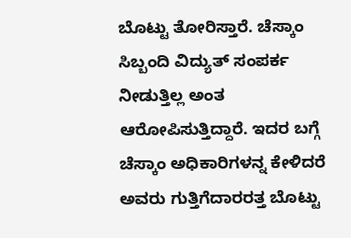ಬೊಟ್ಟು ತೋರಿಸ್ತಾರೆ. ಚೆಸ್ಕಾಂ ಸಿಬ್ಬಂದಿ ವಿದ್ಯುತ್ ಸಂಪರ್ಕ ನೀಡುತ್ತಿಲ್ಲ ಅಂತ ಆರೋಪಿಸುತ್ತಿದ್ದಾರೆ. ಇದರ ಬಗ್ಗೆ ಚೆಸ್ಕಾಂ ಅಧಿಕಾರಿಗಳನ್ನ ಕೇಳಿದರೆ ಅವರು ಗುತ್ತಿಗೆದಾರರತ್ತ ಬೊಟ್ಟು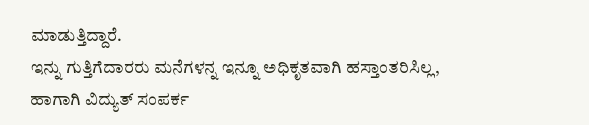ಮಾಡುತ್ತಿದ್ದಾರೆ.
ಇನ್ನು ಗುತ್ತಿಗೆದಾರರು ಮನೆಗಳನ್ನ ಇನ್ನೂ ಅಧಿಕೃತವಾಗಿ ಹಸ್ತಾಂತರಿಸಿಲ್ಲ, ಹಾಗಾಗಿ ವಿದ್ಯುತ್ ಸಂಪರ್ಕ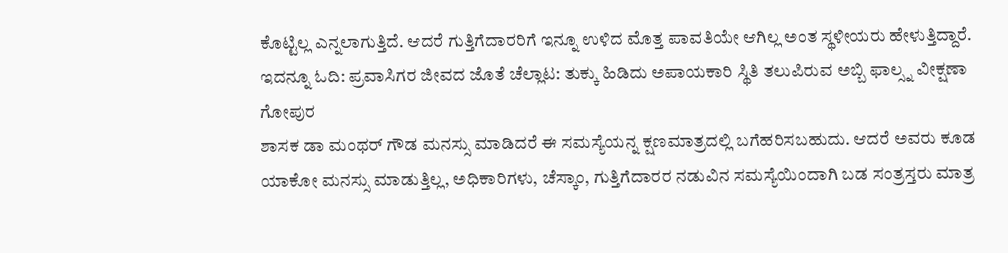ಕೊಟ್ಟಿಲ್ಲ ಎನ್ನಲಾಗುತ್ತಿದೆ. ಆದರೆ ಗುತ್ತಿಗೆದಾರರಿಗೆ ಇನ್ನೂ ಉಳಿದ ಮೊತ್ತ ಪಾವತಿಯೇ ಆಗಿಲ್ಲ ಅಂತ ಸ್ಥಳೀಯರು ಹೇಳುತ್ತಿದ್ದಾರೆ.
ಇದನ್ನೂ ಓದಿ: ಪ್ರವಾಸಿಗರ ಜೀವದ ಜೊತೆ ಚೆಲ್ಲಾಟ: ತುಕ್ಕು ಹಿಡಿದು ಅಪಾಯಕಾರಿ ಸ್ಥಿತಿ ತಲುಪಿರುವ ಅಬ್ಬಿ ಫಾಲ್ಸ್ನ ವೀಕ್ಷಣಾ ಗೋಪುರ
ಶಾಸಕ ಡಾ ಮಂಥರ್ ಗೌಡ ಮನಸ್ಸು ಮಾಡಿದರೆ ಈ ಸಮಸ್ಯೆಯನ್ನ ಕ್ಷಣಮಾತ್ರದಲ್ಲಿ ಬಗೆಹರಿಸಬಹುದು. ಆದರೆ ಅವರು ಕೂಡ ಯಾಕೋ ಮನಸ್ಸು ಮಾಡುತ್ತಿಲ್ಲ, ಅಧಿಕಾರಿಗಳು, ಚೆಸ್ಕಾಂ, ಗುತ್ತಿಗೆದಾರರ ನಡುವಿನ ಸಮಸ್ಯೆಯಿಂದಾಗಿ ಬಡ ಸಂತ್ರಸ್ತರು ಮಾತ್ರ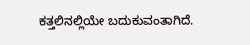ಕತ್ತಲಿನಲ್ಲಿಯೇ ಬದುಕುವಂತಾಗಿದೆ.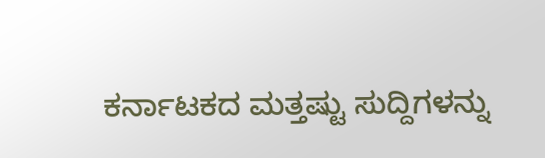ಕರ್ನಾಟಕದ ಮತ್ತಷ್ಟು ಸುದ್ದಿಗಳನ್ನು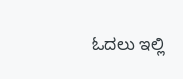ಓದಲು ಇಲ್ಲಿ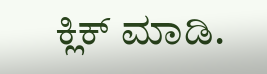ಕ್ಲಿಕ್ ಮಾಡಿ.